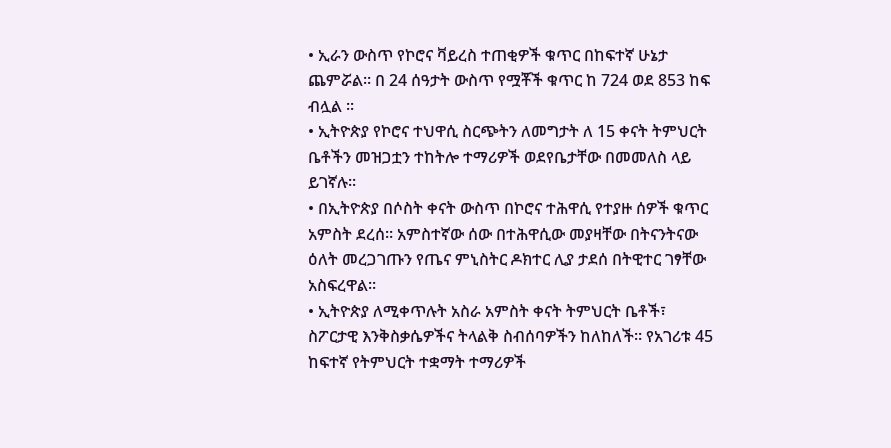• ኢራን ውስጥ የኮሮና ቫይረስ ተጠቂዎች ቁጥር በከፍተኛ ሁኔታ ጨምሯል። በ 24 ሰዓታት ውስጥ የሟቾች ቁጥር ከ 724 ወደ 853 ከፍ ብሏል ፡፡
• ኢትዮጵያ የኮሮና ተህዋሲ ስርጭትን ለመግታት ለ 15 ቀናት ትምህርት ቤቶችን መዝጋቷን ተከትሎ ተማሪዎች ወደየቤታቸው በመመለስ ላይ ይገኛሉ።
• በኢትዮጵያ በሶስት ቀናት ውስጥ በኮሮና ተሕዋሲ የተያዙ ሰዎች ቁጥር አምስት ደረሰ። አምስተኛው ሰው በተሕዋሲው መያዛቸው በትናንትናው ዕለት መረጋገጡን የጤና ምኒስትር ዶክተር ሊያ ታደሰ በትዊተር ገፃቸው አስፍረዋል።
• ኢትዮጵያ ለሚቀጥሉት አስራ አምስት ቀናት ትምህርት ቤቶች፣ ስፖርታዊ እንቅስቃሴዎችና ትላልቅ ስብሰባዎችን ከለከለች። የአገሪቱ 45 ከፍተኛ የትምህርት ተቋማት ተማሪዎች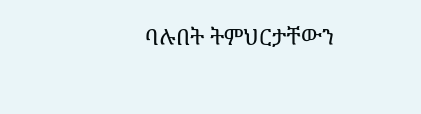ባሉበት ትምህርታቸውን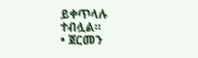ይቀጥላሉ ተብሏል።
• ጀርመን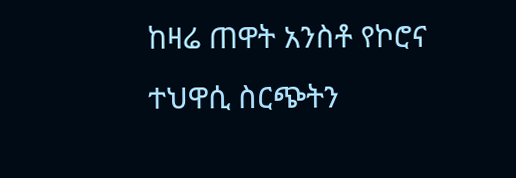ከዛሬ ጠዋት አንስቶ የኮሮና ተህዋሲ ስርጭትን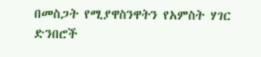በመስጋት የሚያዋስንዋትን የአምስት ሃገር ድንበሮች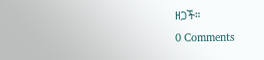ዘጋች።
0 Comments